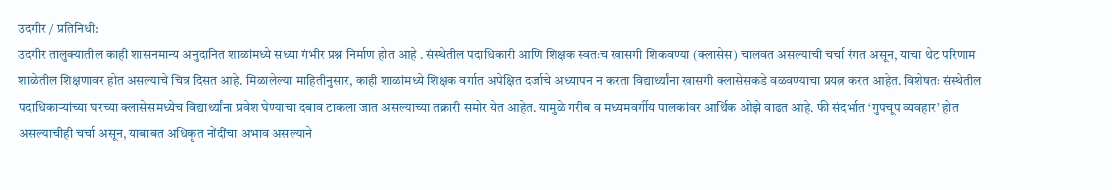उदगीर / प्रतिनिधी:
उदगीर तालुक्यातील काही शासनमान्य अनुदानित शाळांमध्ये सध्या गंभीर प्रश्न निर्माण होत आहे . संस्थेतील पदाधिकारी आणि शिक्षक स्वतःच खासगी शिकवण्या (क्लासेस) चालवत असल्याची चर्चा रंगत असून, याचा थेट परिणाम शाळेतील शिक्षणावर होत असल्याचे चित्र दिसत आहे. मिळालेल्या माहितीनुसार, काही शाळांमध्ये शिक्षक वर्गात अपेक्षित दर्जाचे अध्यापन न करता विद्यार्थ्यांना खासगी क्लासेसकडे वळवण्याचा प्रयत्न करत आहेत. विशेषतः संस्थेतील पदाधिकाऱ्यांच्या घरच्या क्लासेसमध्येच विद्यार्थ्यांना प्रवेश घेण्याचा दबाव टाकला जात असल्याच्या तक्रारी समोर येत आहेत. यामुळे गरीब व मध्यमवर्गीय पालकांवर आर्थिक ओझे वाढत आहे. फी संदर्भात ‘गुपचूप व्यवहार’ होत असल्याचीही चर्चा असून, याबाबत अधिकृत नोंदींचा अभाव असल्याने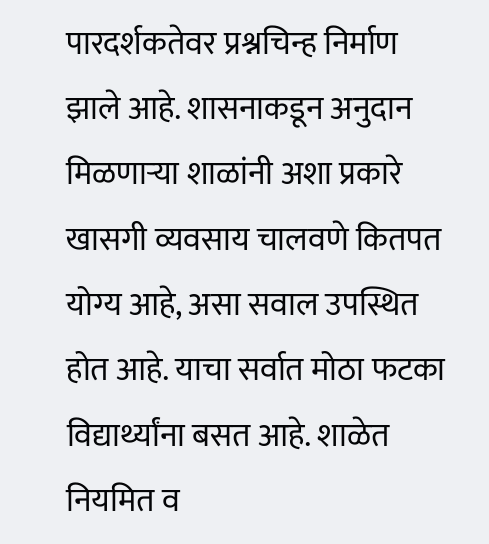पारदर्शकतेवर प्रश्नचिन्ह निर्माण झाले आहे. शासनाकडून अनुदान मिळणाऱ्या शाळांनी अशा प्रकारे खासगी व्यवसाय चालवणे कितपत योग्य आहे, असा सवाल उपस्थित होत आहे. याचा सर्वात मोठा फटका विद्यार्थ्यांना बसत आहे. शाळेत नियमित व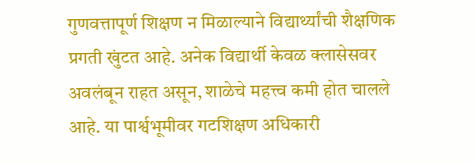गुणवत्तापूर्ण शिक्षण न मिळाल्याने विद्यार्थ्यांची शैक्षणिक प्रगती खुंटत आहे. अनेक विद्यार्थी केवळ क्लासेसवर अवलंबून राहत असून, शाळेचे महत्त्व कमी होत चालले आहे. या पार्श्वभूमीवर गटशिक्षण अधिकारी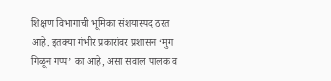शिक्षण विभागाची भूमिका संशयास्पद ठरत आहे. इतक्या गंभीर प्रकारांवर प्रशासन ‘मुग गिळून गप्प’ का आहे, असा सवाल पालक व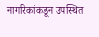नागरिकांकडून उपस्थित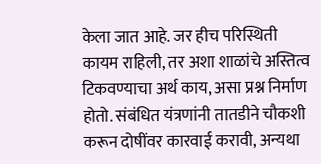केला जात आहे. जर हीच परिस्थिती कायम राहिली, तर अशा शाळांचे अस्तित्व टिकवण्याचा अर्थ काय, असा प्रश्न निर्माण होतो. संबंधित यंत्रणांनी तातडीने चौकशी करून दोषींवर कारवाई करावी, अन्यथा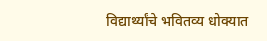विद्यार्थ्यांचे भवितव्य धोक्यात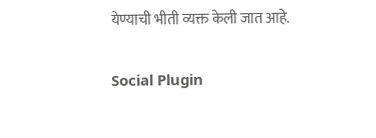येण्याची भीती व्यक्त केली जात आहे.

Social Plugin